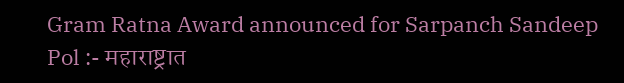Gram Ratna Award announced for Sarpanch Sandeep Pol :- महाराष्ट्रात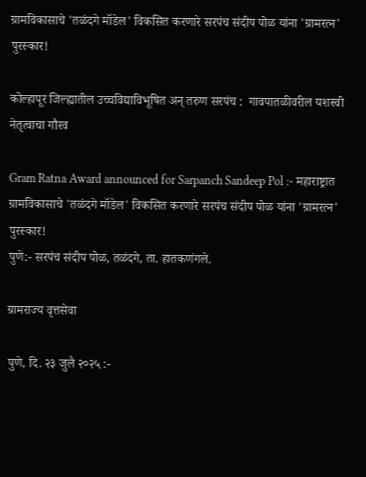ग्रामविकासाचे 'तळंदगे मॉडेल' विकसित करणारे सरपंच संदीप पोळ यांना 'ग्रामरत्न' पुरस्कार!

कोल्हापूर जिल्ह्यातील उच्चविद्याविभूषित अन् तरुण सरपंच :  गावपातळीवरील यशस्वी नेतृत्वाचा गौरव

Gram Ratna Award announced for Sarpanch Sandeep Pol :- महाराष्ट्रात ग्रामविकासाचे 'तळंदगे मॉडेल' विकसित करणारे सरपंच संदीप पोळ यांना 'ग्रामरत्न' पुरस्कार!
पुणे:- सरपंच संदीप पोळ, तळंदगे, ता. हातकणंगले.

ग्रामराज्य वृत्तसेवा

पुणे, दि. २३ जुलै २०२५ :-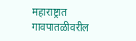महाराष्ट्रात गावपातळीवरील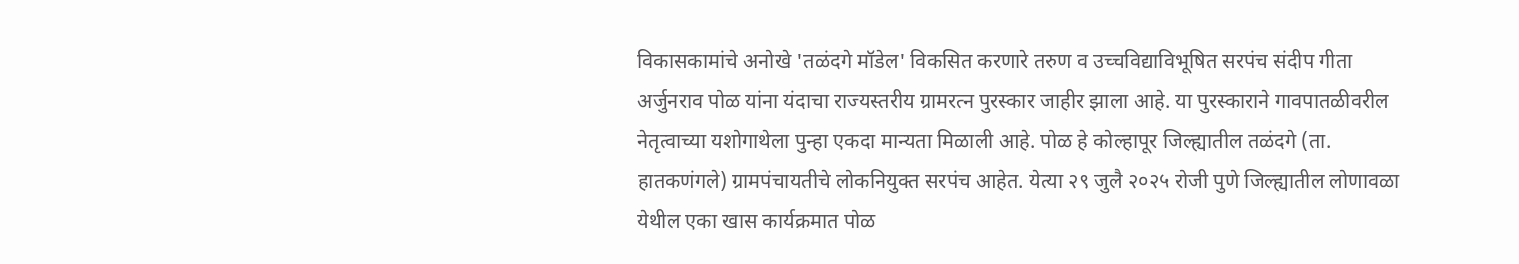विकासकामांचे अनोखे 'तळंदगे मॉडेल' विकसित करणारे तरुण व उच्चविद्याविभूषित सरपंच संदीप गीता अर्जुनराव पोळ यांना यंदाचा राज्यस्तरीय ग्रामरत्न पुरस्कार जाहीर झाला आहे. या पुरस्काराने गावपातळीवरील नेतृत्वाच्या यशोगाथेला पुन्हा एकदा मान्यता मिळाली आहे. पोळ हे कोल्हापूर जिल्ह्यातील तळंदगे (ता. हातकणंगले) ग्रामपंचायतीचे लोकनियुक्त सरपंच आहेत. येत्या २९ जुलै २०२५ रोजी पुणे जिल्ह्यातील लोणावळा येथील एका खास कार्यक्रमात पोळ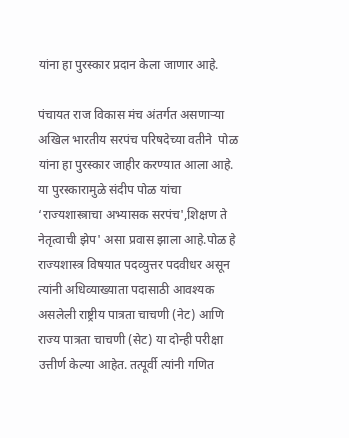यांना हा पुरस्कार प्रदान केला जाणार आहे.

पंचायत राज विकास मंच अंतर्गत असणाऱ्या अखिल भारतीय सरपंच परिषदेच्या वतीने  पोळ यांना हा पुरस्कार जाहीर करण्यात आला आहे. या पुरस्कारामुळे संदीप पोळ यांचा ‘राज्यशास्त्राचा अभ्यासक सरपंच',शिक्षण ते नेतृत्वाची झेप' असा प्रवास झाला आहे.पोळ हे राज्यशास्त्र विषयात पदव्युत्तर पदवीधर असून त्यांनी अधिव्याख्याता पदासाठी आवश्यक असलेली राष्ट्रीय पात्रता चाचणी (नेट) आणि राज्य पात्रता चाचणी (सेट) या दोन्ही परीक्षा उत्तीर्ण केल्या आहेत. तत्पूर्वी त्यांनी गणित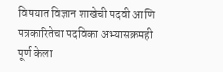विषयात विज्ञान शाखेची पदवी आणि पत्रकारितेचा पदविका अभ्यासक्रमही पूर्ण केला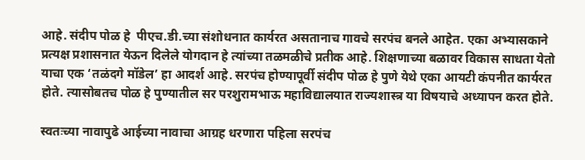आहे. संदीप पोळ हे  पीएच.डी.च्या संशोधनात कार्यरत असतानाच गावचे सरपंच बनले आहेत. एका अभ्यासकाने प्रत्यक्ष प्रशासनात येऊन दिलेले योगदान हे त्यांच्या तळमळीचे प्रतीक आहे. शिक्षणाच्या बळावर विकास साधता येतो याचा एक ‘तळंदगे मॉडेल’ हा आदर्श आहे. सरपंच होण्यापूर्वी संदीप पोळ हे पुणे येथे एका आयटी कंपनीत कार्यरत होते‌. त्यासोबतच पोळ हे पुण्यातील सर परशुरामभाऊ महाविद्यालयात राज्यशास्त्र या विषयाचे अध्यापन करत होते.

स्वतःच्या नावापुढे आईच्या नावाचा आग्रह धरणारा पहिला सरपंच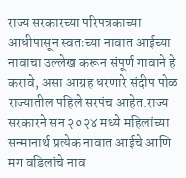राज्य सरकारच्या परिपत्रकाच्या आधीपासून स्वतःच्या नावात आईच्या नावाचा उल्लेख करून संपूर्ण गावाने हे करावे, असा आग्रह धरणारे संदीप पोळ राज्यातील पहिले सरपंच आहेत.राज्य सरकारने सन २०२४ मध्ये महिलांच्या सन्मानार्थ प्रत्येक नावात आईचे आणि मग वडिलांचे नाव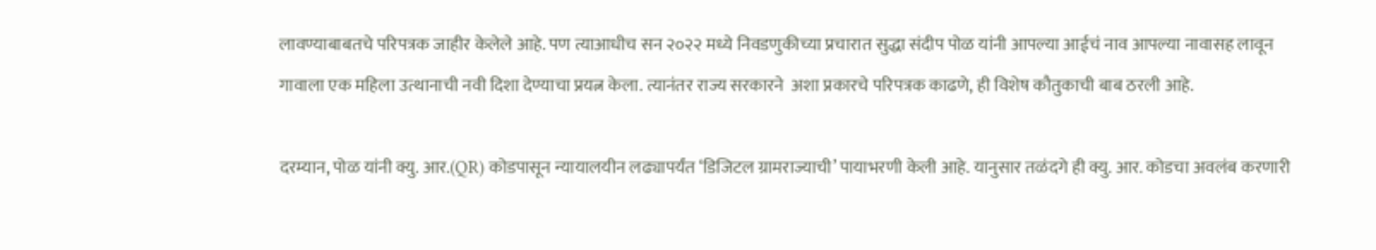लावण्याबाबतचे परिपत्रक जाहीर केलेले आहे. पण त्याआधीच सन २०२२ मध्ये निवडणुकीच्या प्रचारात सुद्धा संदीप पोळ यांनी आपल्या आईचं नाव आपल्या नावासह लावून गावाला एक महिला उत्थानाची नवी दिशा देण्याचा प्रयत्न केला. त्यानंतर राज्य सरकारने  अशा प्रकारचे परिपत्रक काढणे, ही विशेष कौतुकाची बाब ठरली आहे.

दरम्यान, पोळ यांनी क्यु. आर.(QR) कोडपासून न्यायालयीन लढ्यापर्यंत ‘डिजिटल ग्रामराज्याची’ पायाभरणी केली आहे. यानुसार तळंदगे ही क्यु. आर‌‌. कोडचा अवलंब करणारी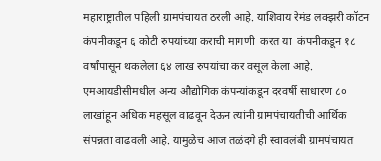महाराष्ट्रातील पहिली ग्रामपंचायत ठरली आहे. याशिवाय रेमंड लक्झरी कॉटन कंपनीकडून ६ कोटी रुपयांच्या कराची मागणी  करत या  कंपनीकडून १८ वर्षांपासून थकलेला ६४ लाख रुपयांचा कर वसूल केला आहे. एमआयडीसीमधील अन्य औद्योगिक कंपन्यांकडून दरवर्षी साधारण ८० लाखांहून अधिक महसूल वाढवून देऊन त्यांनी ग्रामपंचायतीची आर्थिक संपन्नता वाढवली आहे. यामुळेच आज तळंदगे ही स्वावलंबी ग्रामपंचायत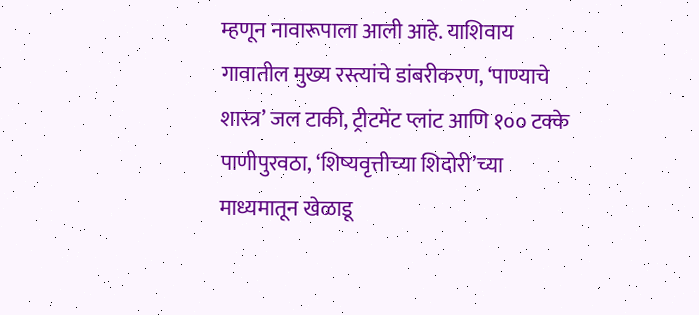म्हणून नावारूपाला आली आहे. याशिवाय गावातील मुख्य रस्त्यांचे डांबरीकरण, ‘पाण्याचे शास्त्र’ जल टाकी, ट्रीटमेंट प्लांट आणि १०० टक्के पाणीपुरवठा, ‘शिष्यवृत्तीच्या शिदोरी’च्या माध्यमातून खेळाडू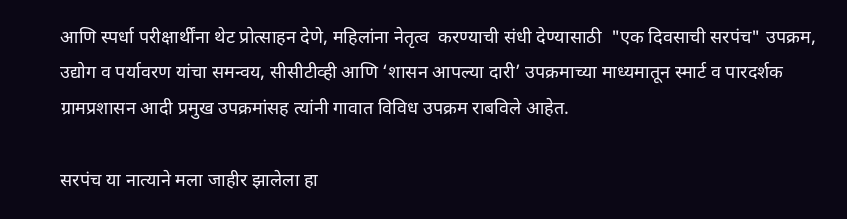आणि स्पर्धा परीक्षार्थींना थेट प्रोत्साहन देणे, महिलांना नेतृत्व  करण्याची संधी देण्यासाठी  "एक दिवसाची सरपंच" उपक्रम, उद्योग व पर्यावरण यांचा समन्वय, सीसीटीव्ही आणि ‘शासन आपल्या दारी’ उपक्रमाच्या माध्यमातून स्मार्ट व पारदर्शक ग्रामप्रशासन आदी प्रमुख उपक्रमांसह त्यांनी गावात विविध उपक्रम राबविले आहेत.

सरपंच या नात्याने मला जाहीर झालेला हा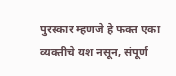पुरस्कार म्हणजे हे फक्त एका व्यक्तीचे यश नसून, संपूर्ण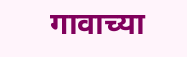गावाच्या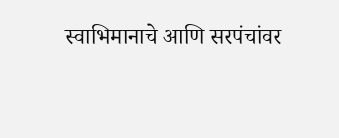स्वाभिमानाचे आणि सरपंचांवर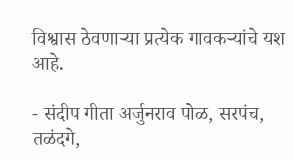विश्वास ठेवणाऱ्या प्रत्येक गावकऱ्यांचे यश आहे.

- संदीप गीता अर्जुनराव पोळ, सरपंच, तळंदगे,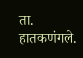ता. हातकणंगले.